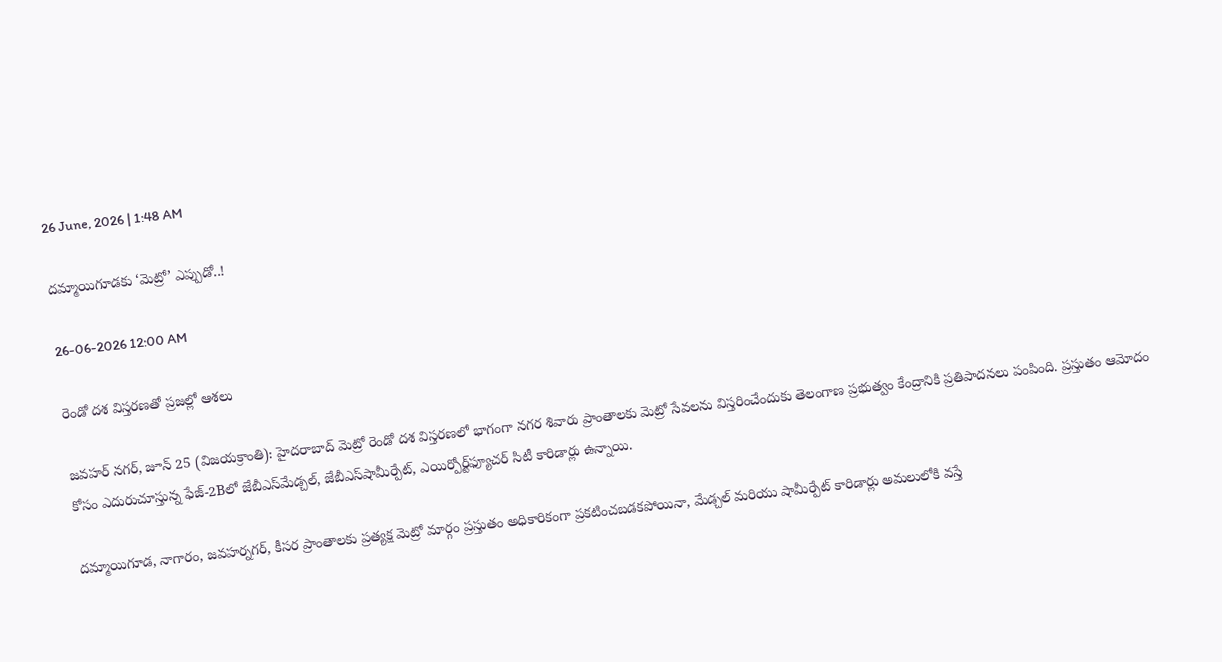26 June, 2026 | 1:48 AM

దమ్మాయిగూడకు ‘మెట్రో’ ఎప్పుడో..!

26-06-2026 12:00 AM

రెండో దశ విస్తరణతో ప్రజల్లో ఆశలు

జవహర్ నగర్, జూన్ 25 (విజయక్రాంతి): హైదరాబాద్ మెట్రో రెండో దశ విస్తరణలో భాగంగా నగర శివారు ప్రాంతాలకు మెట్రో సేవలను విస్తరించేందుకు తెలంగాణ ప్రభుత్వం కేంద్రానికి ప్రతిపాదనలు పంపింది. ప్రస్తుతం ఆమోదం కోసం ఎదురుచూస్తున్న ఫేజ్-2Bలో జేబీఎస్‌మేడ్చల్, జేబీఎస్‌షామీర్పేట్, ఎయిర్పోర్ట్‌ఫ్యూచర్ సిటీ కారిడార్లు ఉన్నాయి.

దమ్మాయిగూడ, నాగారం, జవహర్నగర్, కీసర ప్రాంతాలకు ప్రత్యక్ష మెట్రో మార్గం ప్రస్తుతం అధికారికంగా ప్రకటించబడకపోయినా, మేడ్చల్ మరియు షామీర్పేట్ కారిడార్లు అమలులోకి వస్తే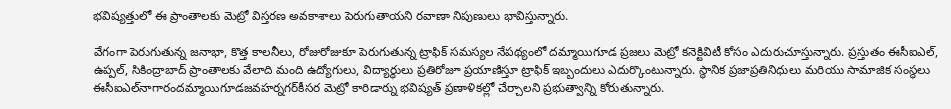భవిష్యత్తులో ఈ ప్రాంతాలకు మెట్రో విస్తరణ అవకాశాలు పెరుగుతాయని రవాణా నిపుణులు భావిస్తున్నారు.

వేగంగా పెరుగుతున్న జనాభా, కొత్త కాలనీలు, రోజురోజుకూ పెరుగుతున్న ట్రాఫిక్ సమస్యల నేపథ్యంలో దమ్మాయిగూడ ప్రజలు మెట్రో కనెక్టివిటీ కోసం ఎదురుచూస్తున్నారు. ప్రస్తుతం ఈసీఐఎల్, ఉప్పల్, సికింద్రాబాద్ ప్రాంతాలకు వేలాది మంది ఉద్యోగులు, విద్యార్థులు ప్రతిరోజూ ప్రయాణిస్తూ ట్రాఫిక్ ఇబ్బందులు ఎదుర్కొంటున్నారు. స్థానిక ప్రజాప్రతినిధులు మరియు సామాజిక సంస్థలు ఈసీఐఎల్‌నాగారందమ్మాయిగూడజవహర్నగర్‌కీసర మెట్రో కారిడార్ను భవిష్యత్ ప్రణాళికల్లో చేర్చాలని ప్రభుత్వాన్ని కోరుతున్నారు.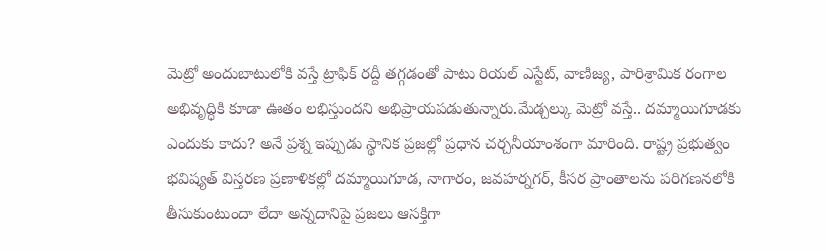మెట్రో అందుబాటులోకి వస్తే ట్రాఫిక్ రద్దీ తగ్గడంతో పాటు రియల్ ఎస్టేట్, వాణిజ్య, పారిశ్రామిక రంగాల అభివృద్ధికి కూడా ఊతం లభిస్తుందని అభిప్రాయపడుతున్నారు.మేడ్చల్కు మెట్రో వస్తే.. దమ్మాయిగూడకు ఎందుకు కాదు? అనే ప్రశ్న ఇప్పుడు స్థానిక ప్రజల్లో ప్రధాన చర్చనీయాంశంగా మారింది. రాష్ట్ర ప్రభుత్వం భవిష్యత్ విస్తరణ ప్రణాళికల్లో దమ్మాయిగూడ, నాగారం, జవహర్నగర్, కీసర ప్రాంతాలను పరిగణనలోకి తీసుకుంటుందా లేదా అన్నదానిపై ప్రజలు ఆసక్తిగా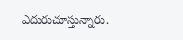ఎదురుచూస్తున్నారు.